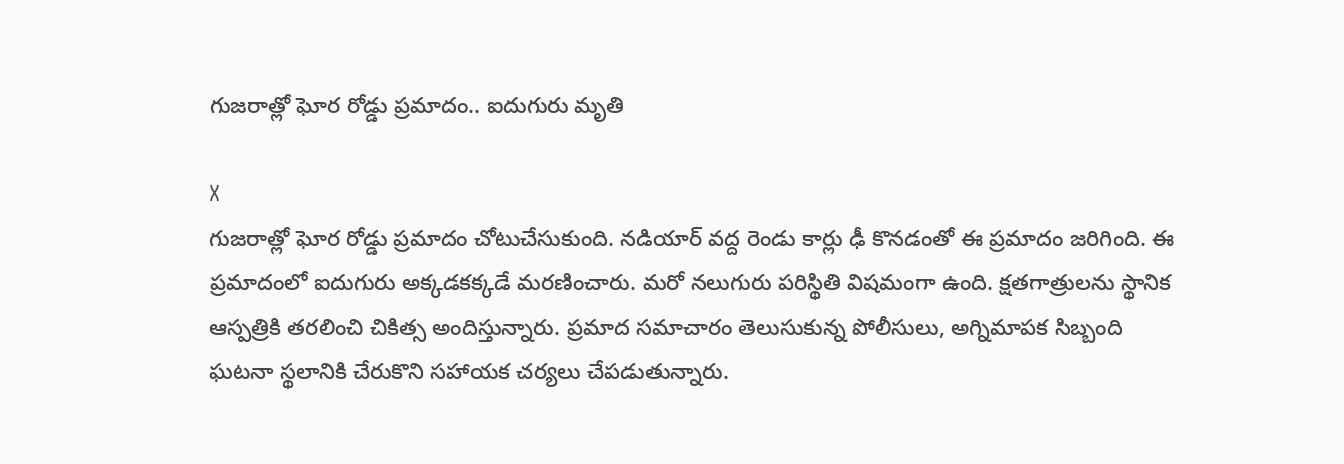గుజరాత్లో ఘోర రోడ్డు ప్రమాదం.. ఐదుగురు మృతి

X
గుజరాత్లో ఘోర రోడ్డు ప్రమాదం చోటుచేసుకుంది. నడియార్ వద్ద రెండు కార్లు ఢీ కొనడంతో ఈ ప్రమాదం జరిగింది. ఈ ప్రమాదంలో ఐదుగురు అక్కడకక్కడే మరణించారు. మరో నలుగురు పరిస్థితి విషమంగా ఉంది. క్షతగాత్రులను స్థానిక ఆస్పత్రికి తరలించి చికిత్స అందిస్తున్నారు. ప్రమాద సమాచారం తెలుసుకున్న పోలీసులు, అగ్నిమాపక సిబ్బంది ఘటనా స్థలానికి చేరుకొని సహాయక చర్యలు చేపడుతున్నారు.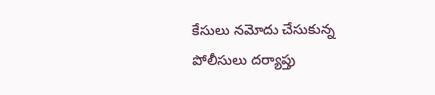కేసులు నమోదు చేసుకున్న పోలీసులు దర్యాప్తు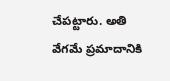చేపట్టారు. అతి వేగమే ప్రమాదానికి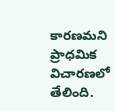కారణమని ప్రాధమిక విచారణలో తేలింది.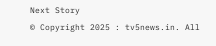Next Story
© Copyright 2025 : tv5news.in. All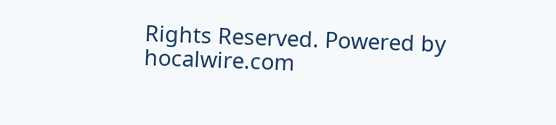Rights Reserved. Powered by hocalwire.com